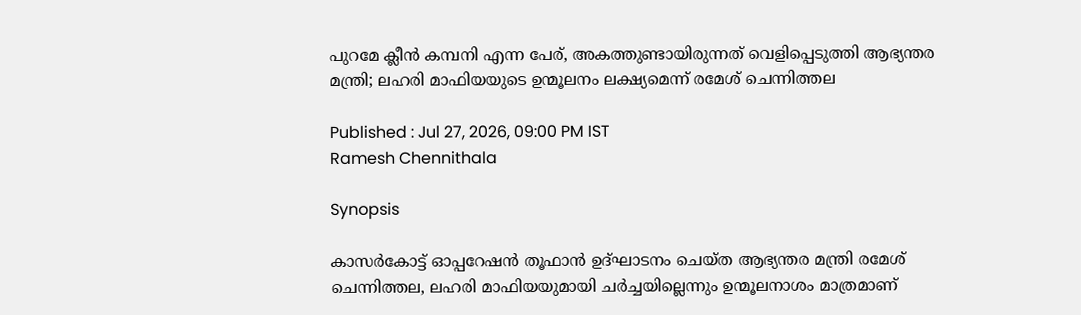പുറമേ ക്ലീൻ കമ്പനി എന്ന പേര്, അകത്തുണ്ടായിരുന്നത് വെളിപ്പെടുത്തി ആഭ്യന്തര മന്ത്രി; ലഹരി മാഫിയയുടെ ഉന്മൂലനം ലക്ഷ്യമെന്ന് രമേശ് ചെന്നിത്തല

Published : Jul 27, 2026, 09:00 PM IST
Ramesh Chennithala

Synopsis

കാസർകോട്ട് ഓപ്പറേഷൻ തൂഫാൻ ഉദ്ഘാടനം ചെയ്ത ആഭ്യന്തര മന്ത്രി രമേശ് ചെന്നിത്തല, ലഹരി മാഫിയയുമായി ചർച്ചയില്ലെന്നും ഉന്മൂലനാശം മാത്രമാണ്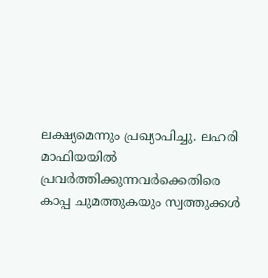ലക്ഷ്യമെന്നും പ്രഖ്യാപിച്ചു. ലഹരി മാഫിയയിൽ പ്രവർത്തിക്കുന്നവർക്കെതിരെ കാപ്പ ചുമത്തുകയും സ്വത്തുക്കൾ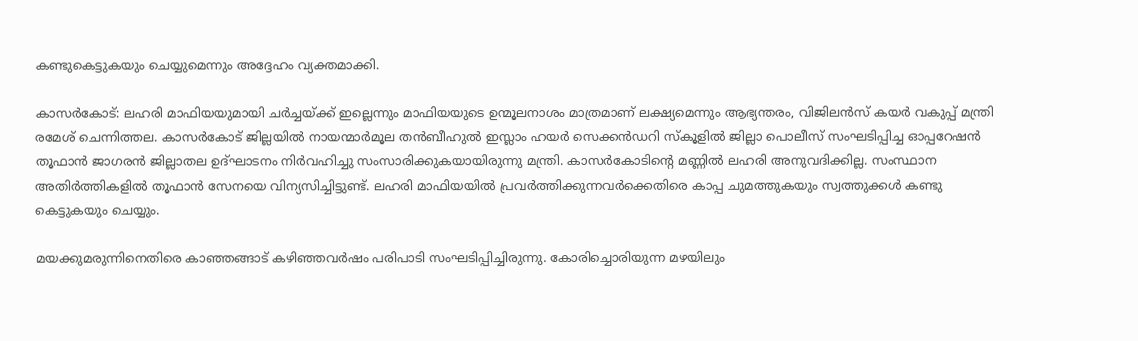കണ്ടുകെട്ടുകയും ചെയ്യുമെന്നും അദ്ദേഹം വ്യക്തമാക്കി.

കാസര്‍കോട്: ലഹരി മാഫിയയുമായി ചർച്ചയ്ക്ക് ഇല്ലെന്നും മാഫിയയുടെ ഉന്മൂലനാശം മാത്രമാണ് ലക്ഷ്യമെന്നും ആഭ്യന്തരം, വിജിലൻസ് കയർ വകുപ്പ് മന്ത്രി രമേശ് ചെന്നിത്തല. കാസർകോട് ജില്ലയിൽ നായന്മാർമൂല തൻബീഹുൽ ഇസ്ലാം ഹയർ സെക്കൻഡറി സ്കൂളിൽ ജില്ലാ പൊലീസ് സംഘടിപ്പിച്ച ഓപ്പറേഷൻ തൂഫാൻ ജാഗരൻ ജില്ലാതല ഉദ്ഘാടനം നിർവഹിച്ചു സംസാരിക്കുകയായിരുന്നു മന്ത്രി. കാസർകോടിന്റെ മണ്ണിൽ ലഹരി അനുവദിക്കില്ല. സംസ്ഥാന അതിർത്തികളിൽ തൂഫാൻ സേനയെ വിന്യസിച്ചിട്ടുണ്ട്. ലഹരി മാഫിയയിൽ പ്രവർത്തിക്കുന്നവർക്കെതിരെ കാപ്പ ചുമത്തുകയും സ്വത്തുക്കൾ കണ്ടു കെട്ടുകയും ചെയ്യും.

മയക്കുമരുന്നിനെതിരെ കാഞ്ഞങ്ങാട് കഴിഞ്ഞവർഷം പരിപാടി സംഘടിപ്പിച്ചിരുന്നു. കോരിച്ചൊരിയുന്ന മഴയിലും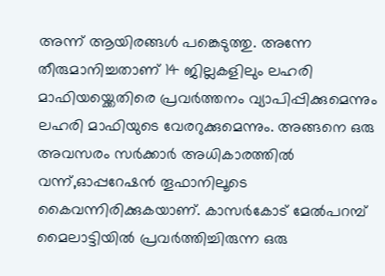അന്ന് ആയിരങ്ങൾ പങ്കെടുത്തു. അന്നേ തീരുമാനിച്ചതാണ് 14 ജില്ലകളിലും ലഹരി മാഫിയയ്ക്കെതിരെ പ്രവർത്തനം വ്യാപിപ്പിക്കുമെന്നും ലഹരി മാഫിയുടെ വേരറുക്കുമെന്നും. അങ്ങനെ ഒരു അവസരം സർക്കാർ അധികാരത്തിൽ വന്ന്‌,ഓപ്പറേഷൻ തൂഫാനിലൂടെ കൈവന്നിരിക്കുകയാണ്. കാസർകോട് മേൽപറമ്പ് മൈലാട്ടിയിൽ പ്രവർത്തിച്ചിരുന്ന ഒരു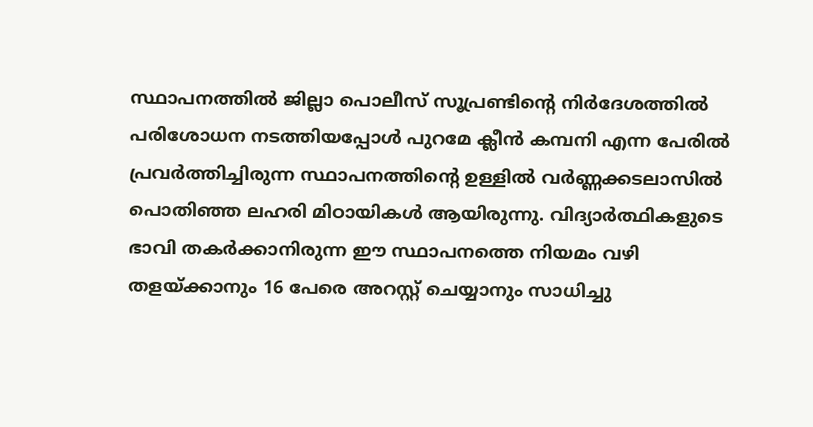സ്ഥാപനത്തിൽ ജില്ലാ പൊലീസ് സൂപ്രണ്ടിന്റെ നിർദേശത്തിൽ പരിശോധന നടത്തിയപ്പോൾ പുറമേ ക്ലീൻ കമ്പനി എന്ന പേരിൽ പ്രവർത്തിച്ചിരുന്ന സ്ഥാപനത്തിന്‍റെ ഉള്ളിൽ വർണ്ണക്കടലാസിൽ പൊതിഞ്ഞ ലഹരി മിഠായികൾ ആയിരുന്നു. വിദ്യാർത്ഥികളുടെ ഭാവി തകർക്കാനിരുന്ന ഈ സ്ഥാപനത്തെ നിയമം വഴി തളയ്ക്കാനും 16 പേരെ അറസ്റ്റ് ചെയ്യാനും സാധിച്ചു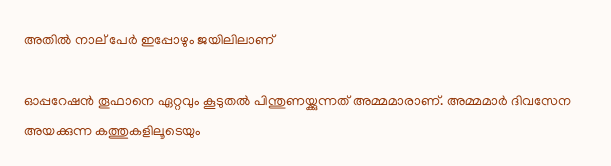അതിൽ നാല് പേർ ഇപ്പോഴും ജയിലിലാണ്

ഓപ്പറേഷൻ തൂഫാനെ ഏറ്റവും കൂടുതൽ പിന്തുണയ്ക്കുന്നത് അമ്മമാരാണ്. അമ്മമാർ ദിവസേന അയക്കുന്ന കത്തുകളിലൂടെയും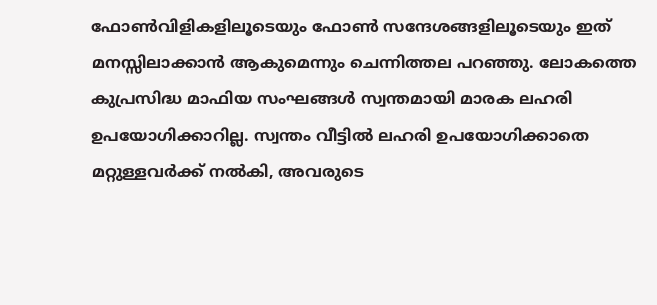ഫോൺവിളികളിലൂടെയും ഫോൺ സന്ദേശങ്ങളിലൂടെയും ഇത് മനസ്സിലാക്കാൻ ആകുമെന്നും ചെന്നിത്തല പറഞ്ഞു. ലോകത്തെ കുപ്രസിദ്ധ മാഫിയ സംഘങ്ങൾ സ്വന്തമായി മാരക ലഹരി ഉപയോഗിക്കാറില്ല. സ്വന്തം വീട്ടിൽ ലഹരി ഉപയോഗിക്കാതെ മറ്റുള്ളവർക്ക് നൽകി, അവരുടെ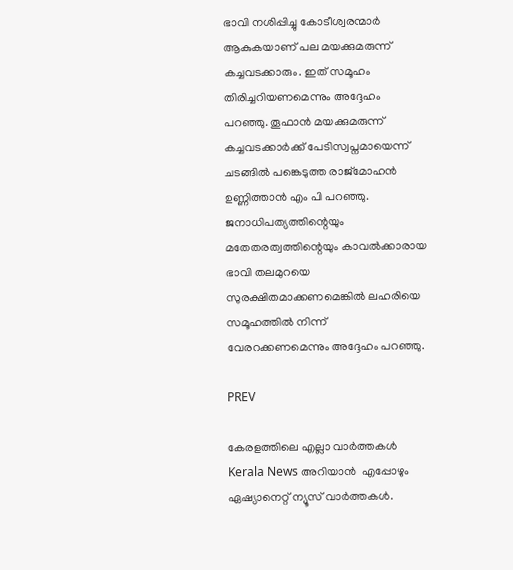ഭാവി നശിപ്പിച്ചു കോടീശ്വരന്മാർ ആകുകയാണ് പല മയക്കുമരുന്ന് കച്ചവടക്കാരും. ഇത് സമൂഹം തിരിച്ചറിയണമെന്നും അദ്ദേഹം പറഞ്ഞു. തൂഫാൻ മയക്കുമരുന്ന് കച്ചവടക്കാർക്ക് പേടിസ്വപ്നമായെന്ന് ചടങ്ങിൽ പങ്കെടുത്ത രാജ്മോഹൻ ഉണ്ണിത്താൻ എം പി പറഞ്ഞു. ജനാധിപത്യത്തിന്റെയും മതേതരത്വത്തിന്റെയും കാവൽക്കാരായ ഭാവി തലമുറയെ സുരക്ഷിതമാക്കണമെങ്കിൽ ലഹരിയെ സമൂഹത്തിൽ നിന്ന് വേരറക്കണമെന്നും അദ്ദേഹം പറഞ്ഞു.

PREV

കേരളത്തിലെ എല്ലാ വാർത്തകൾ Kerala News അറിയാൻ  എപ്പോഴും ഏഷ്യാനെറ്റ് ന്യൂസ് വാർത്തകൾ.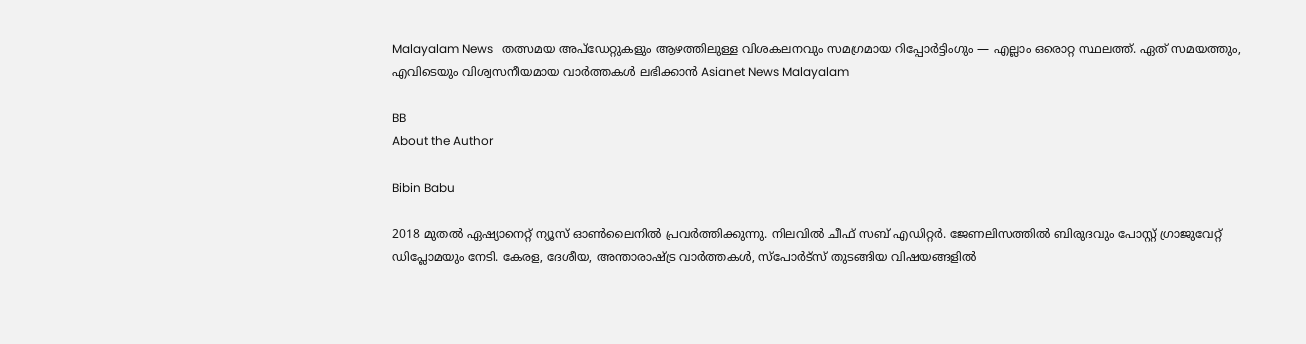Malayalam News   തത്സമയ അപ്‌ഡേറ്റുകളും ആഴത്തിലുള്ള വിശകലനവും സമഗ്രമായ റിപ്പോർട്ടിംഗും — എല്ലാം ഒരൊറ്റ സ്ഥലത്ത്. ഏത് സമയത്തും, എവിടെയും വിശ്വസനീയമായ വാർത്തകൾ ലഭിക്കാൻ Asianet News Malayalam

BB
About the Author

Bibin Babu

2018 മുതല്‍ ഏഷ്യാനെറ്റ് ന്യൂസ് ഓണ്‍ലൈനില്‍ പ്രവര്‍ത്തിക്കുന്നു. നിലവില്‍ ചീഫ് സബ് എഡിറ്റർ. ജേണലിസത്തില്‍ ബിരുദവും പോസ്റ്റ് ഗ്രാജുവേറ്റ് ഡിപ്ലോമയും നേടി. കേരള, ദേശീയ, അന്താരാഷ്ട്ര വാര്‍ത്തകള്‍, സ്പോര്‍ട്സ് തുടങ്ങിയ വിഷയങ്ങളില്‍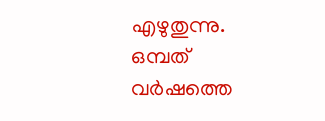എഴുതുന്നു. ഒമ്പത് വര്‍ഷത്തെ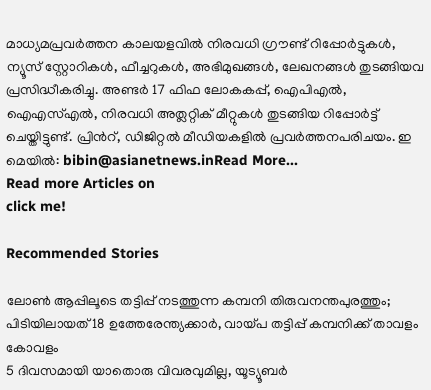മാധ്യമപ്രവര്‍ത്തന കാലയളവില്‍ നിരവധി ഗ്രൗണ്ട് റിപ്പോര്‍ട്ടുകള്‍, ന്യൂസ് സ്റ്റോറികള്‍, ഫീച്ചറുകള്‍, അഭിമുഖങ്ങള്‍, ലേഖനങ്ങള്‍ തുടങ്ങിയവ പ്രസിദ്ധീകരിച്ചു. അണ്ടര്‍ 17 ഫിഫ ലോകകപ്പ്, ഐപിഎൽ, ഐഎസ്എൽ, നിരവധി അത്ലറ്റിക് മീറ്റുകൾ തുടങ്ങിയ റിപ്പോര്‍ട്ട് ചെയ്തിട്ടുണ്ട്. പ്രിന്‍റ്, ഡിജിറ്റല്‍ മീഡിയകളില്‍ പ്രവര്‍ത്തനപരിചയം. ഇ മെയില്‍: bibin@asianetnews.inRead More...
Read more Articles on
click me!

Recommended Stories

ലോൺ ആപ്പിലൂടെ തട്ടിപ്പ് നടത്തുന്ന കമ്പനി തിരുവനന്തപുരത്തും; പിടിയിലായത് 18 ഉത്തേരേന്ത്യക്കാർ, വായ്പ തട്ടിപ്പ് കമ്പനിക്ക് താവളം കോവളം
5 ദിവസമായി യാതൊരു വിവരവുമില്ല, യൂട്യൂബർ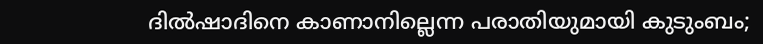ദിൽഷാദിനെ കാണാനില്ലെന്ന പരാതിയുമായി കുടുംബം;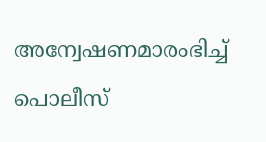അന്വേഷണമാരംഭിച്ച് പൊലീസ്